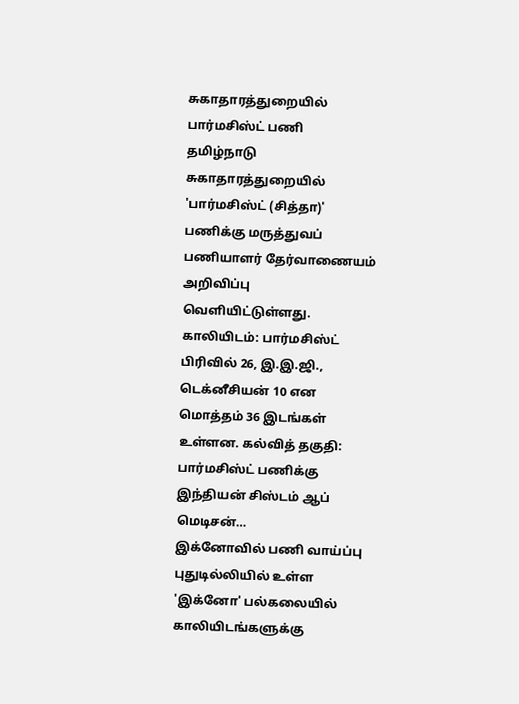சுகாதாரத்துறையில் பார்மசிஸ்ட் பணி
தமிழ்நாடு சுகாதாரத்துறையில் 'பார்மசிஸ்ட் (சித்தா)' பணிக்கு மருத்துவப் பணியாளர் தேர்வாணையம் அறிவிப்பு வெளியிட்டுள்ளது. காலியிடம்: பார்மசிஸ்ட் பிரிவில் 26, இ.இ.ஜி., டெக்னீசியன் 10 என மொத்தம் 36 இடங்கள் உள்ளன. கல்வித் தகுதி: பார்மசிஸ்ட் பணிக்கு இந்தியன் சிஸ்டம் ஆப் மெடிசன்…
இக்னோவில் பணி வாய்ப்பு
புதுடில்லியில் உள்ள 'இக்னோ' பல்கலையில் காலியிடங்களுக்கு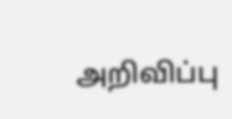அறிவிப்பு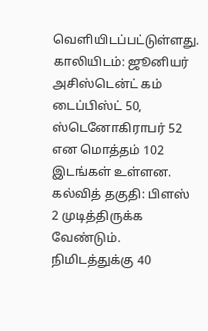வெளியிடப்பட்டுள்ளது. காலியிடம்: ஜூனியர் அசிஸ்டென்ட் கம் டைப்பிஸ்ட் 50, ஸ்டெனோகிராபர் 52 என மொத்தம் 102 இடங்கள் உள்ளன. கல்வித் தகுதி: பிளஸ் 2 முடித்திருக்க வேண்டும். நிமிடத்துக்கு 40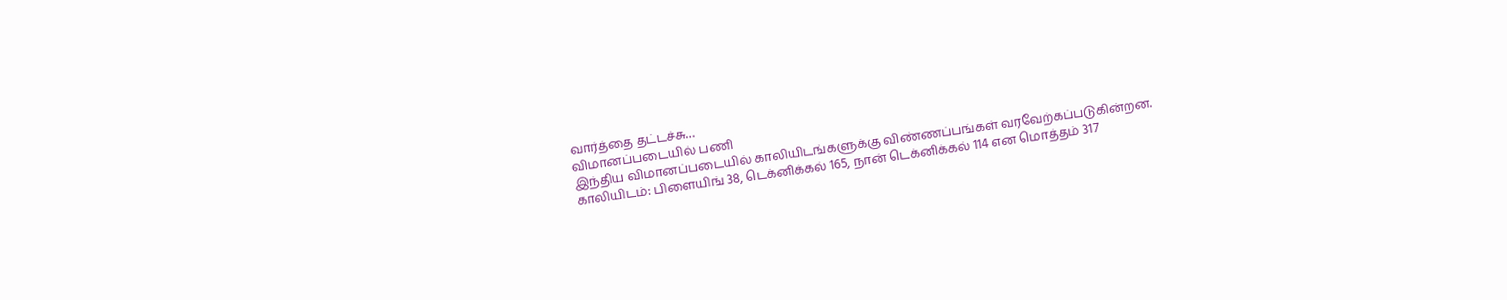வார்த்தை தட்டச்சு…
விமானப்படையில் பணி
இந்திய விமானப்படையில் காலியிடங்களுக்கு விண்ணப்பங்கள் வரவேற்கப்படுகின்றன. காலியிடம்: பிளையிங் 38, டெக்னிக்கல் 165, நான் டெக்னிக்கல் 114 என மொத்தம் 317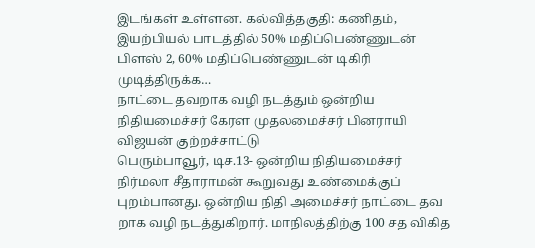இடங்கள் உள்ளன. கல்வித்தகுதி: கணிதம், இயற்பியல் பாடத்தில் 50% மதிப்பெண்ணுடன் பிளஸ் 2, 60% மதிப்பெண்ணுடன் டிகிரி முடித்திருக்க…
நாட்டை தவறாக வழி நடத்தும் ஒன்றிய நிதியமைச்சர் கேரள முதலமைச்சர் பினராயி விஜயன் குற்றச்சாட்டு
பெரும்பாவூர், டிச.13- ஒன்றிய நிதியமைச்சர் நிர்மலா சீதாராமன் கூறுவது உண்மைக்குப் புறம்பானது. ஒன்றிய நிதி அமைச்சர் நாட்டை தவ றாக வழி நடத்துகிறார். மாநிலத்திற்கு 100 சத விகித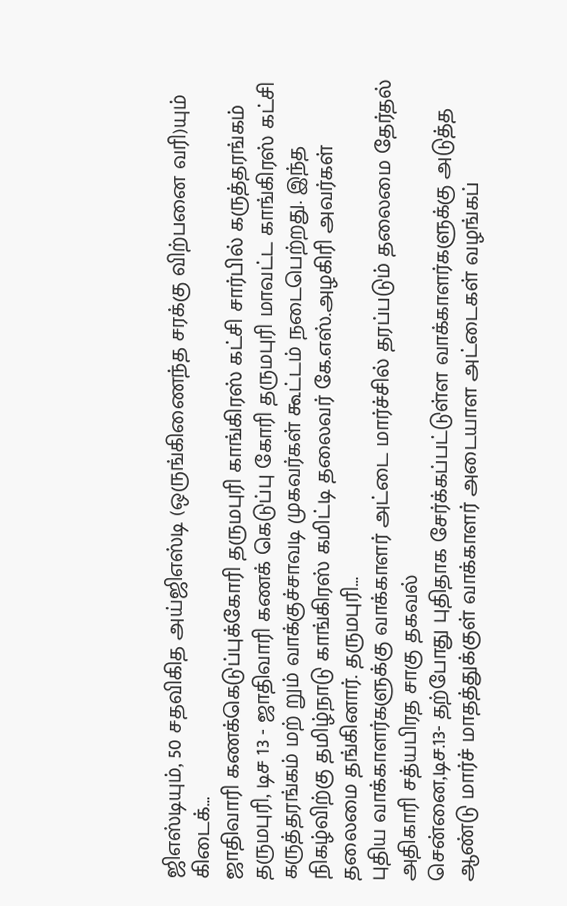ஜிஎஸ்டியும், 50 சதவிகித அய்ஜிஎஸ்டி (ஒருங்கிணைந்த சரக்கு விற்பனை வரி)யும் கிடைக்…
ஜாதிவாரி கணக்கெடுப்புக்கோரி தருமபுரி காங்கிரஸ் கட்சி சார்பில் கருத்தரங்கம்
தருமபுரி, டிச 13 - ஜாதிவாரி கணக் கெடுப்பு கோரி தருமபுரி மாவட்ட காங்கிரஸ் கட்சி கருத்தரங்கம் மற் றும் வாக்குச்சாவடி முகவர்கள் கூட்டம் நடைபெற்றது. இந்த நிகழ்விற்கு தமிழ்நாடு காங்கிரஸ் கமிட்டி தலைவர் கே.எஸ்.அழகிரி அவர்கள் தலைமை தங்கினார். தருமபுரி…
புதிய வாக்காளர்களுக்கு வாக்காளர் அட்டை மார்ச்சில் தரப்படும் தலைமை தேர்தல் அதிகாரி சத்யபிரத சாகு தகவல்
சென்னை,டிச.13- தற்போது புதிதாக சேர்க்கப்பட்டுள்ள வாக்காளர்களுக்கு அடுத்த ஆண்டு மார்ச் மாதத்துக்குள் வாக்காளர் அடையாள அட்டைகள் வழங்கப்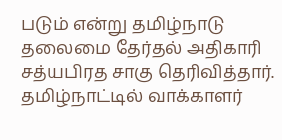படும் என்று தமிழ்நாடு தலைமை தேர்தல் அதிகாரி சத்யபிரத சாகு தெரிவித்தார். தமிழ்நாட்டில் வாக்காளர்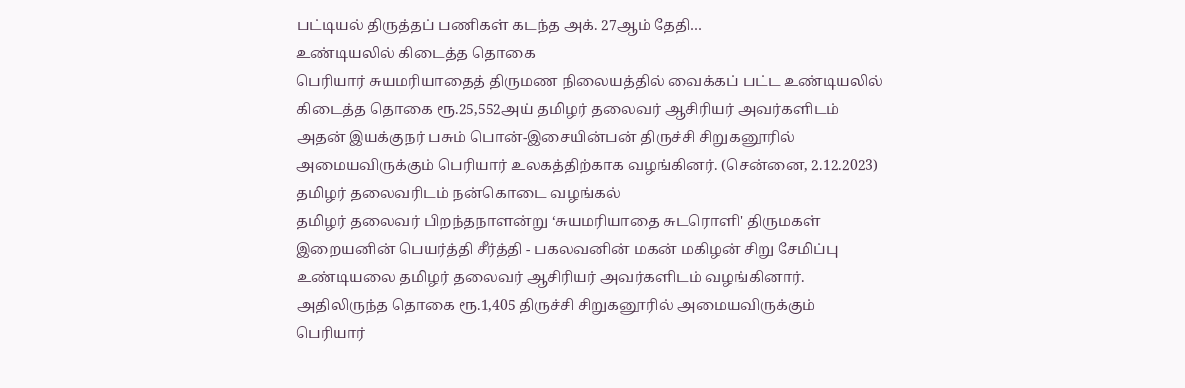பட்டியல் திருத்தப் பணிகள் கடந்த அக். 27ஆம் தேதி…
உண்டியலில் கிடைத்த தொகை
பெரியார் சுயமரியாதைத் திருமண நிலையத்தில் வைக்கப் பட்ட உண்டியலில் கிடைத்த தொகை ரூ.25,552அய் தமிழர் தலைவர் ஆசிரியர் அவர்களிடம் அதன் இயக்குநர் பசும் பொன்-இசையின்பன் திருச்சி சிறுகனூரில் அமையவிருக்கும் பெரியார் உலகத்திற்காக வழங்கினர். (சென்னை, 2.12.2023)
தமிழர் தலைவரிடம் நன்கொடை வழங்கல்
தமிழர் தலைவர் பிறந்தநாளன்று ‘சுயமரியாதை சுடரொளி' திருமகள் இறையனின் பெயர்த்தி சீர்த்தி - பகலவனின் மகன் மகிழன் சிறு சேமிப்பு உண்டியலை தமிழர் தலைவர் ஆசிரியர் அவர்களிடம் வழங்கினார். அதிலிருந்த தொகை ரூ.1,405 திருச்சி சிறுகனூரில் அமையவிருக்கும் பெரியார்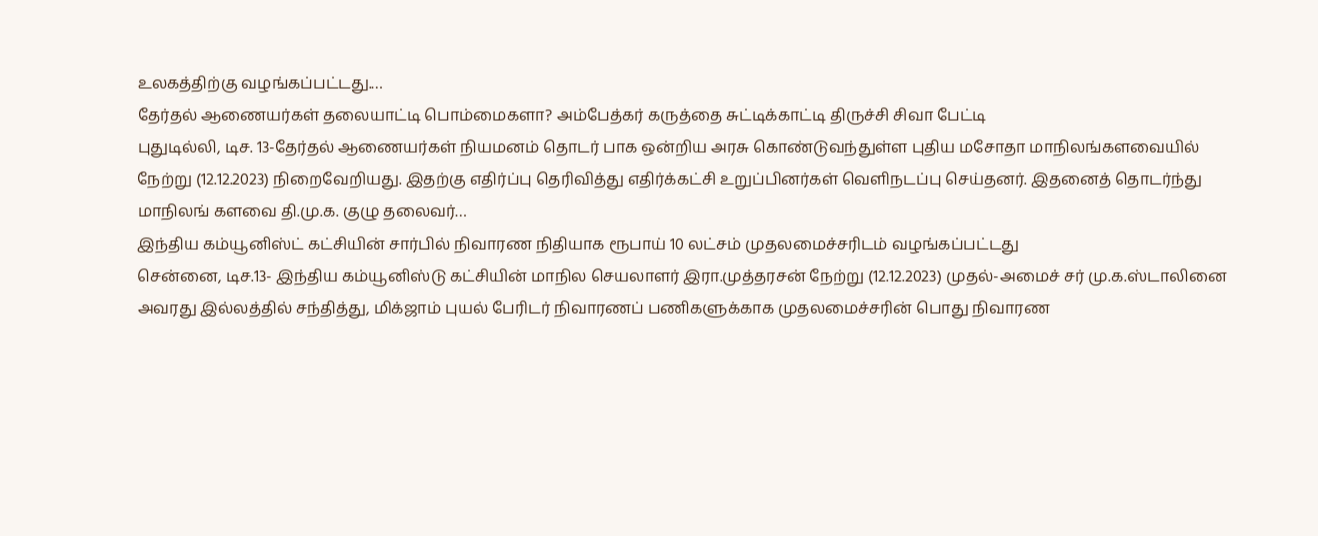உலகத்திற்கு வழங்கப்பட்டது.…
தேர்தல் ஆணையர்கள் தலையாட்டி பொம்மைகளா? அம்பேத்கர் கருத்தை சுட்டிக்காட்டி திருச்சி சிவா பேட்டி
புதுடில்லி, டிச. 13-தேர்தல் ஆணையர்கள் நியமனம் தொடர் பாக ஒன்றிய அரசு கொண்டுவந்துள்ள புதிய மசோதா மாநிலங்களவையில் நேற்று (12.12.2023) நிறைவேறியது. இதற்கு எதிர்ப்பு தெரிவித்து எதிர்க்கட்சி உறுப்பினர்கள் வெளிநடப்பு செய்தனர். இதனைத் தொடர்ந்து மாநிலங் களவை தி.மு.க. குழு தலைவர்…
இந்திய கம்யூனிஸ்ட் கட்சியின் சார்பில் நிவாரண நிதியாக ரூபாய் 10 லட்சம் முதலமைச்சரிடம் வழங்கப்பட்டது
சென்னை, டிச.13- இந்திய கம்யூனிஸ்டு கட்சியின் மாநில செயலாளர் இரா.முத்தரசன் நேற்று (12.12.2023) முதல்-அமைச் சர் மு.க.ஸ்டாலினை அவரது இல்லத்தில் சந்தித்து, மிக்ஜாம் புயல் பேரிடர் நிவாரணப் பணிகளுக்காக முதலமைச்சரின் பொது நிவாரண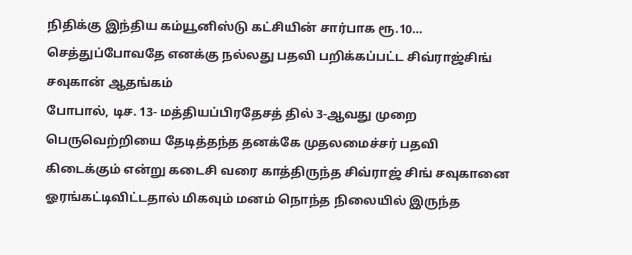நிதிக்கு இந்திய கம்யூனிஸ்டு கட்சியின் சார்பாக ரூ.10…
செத்துப்போவதே எனக்கு நல்லது பதவி பறிக்கப்பட்ட சிவ்ராஜ்சிங் சவுகான் ஆதங்கம்
போபால், டிச. 13- மத்தியப்பிரதேசத் தில் 3-ஆவது முறை பெருவெற்றியை தேடித்தந்த தனக்கே முதலமைச்சர் பதவி கிடைக்கும் என்று கடைசி வரை காத்திருந்த சிவ்ராஜ் சிங் சவுகானை ஓரங்கட்டிவிட்டதால் மிகவும் மனம் நொந்த நிலையில் இருந்த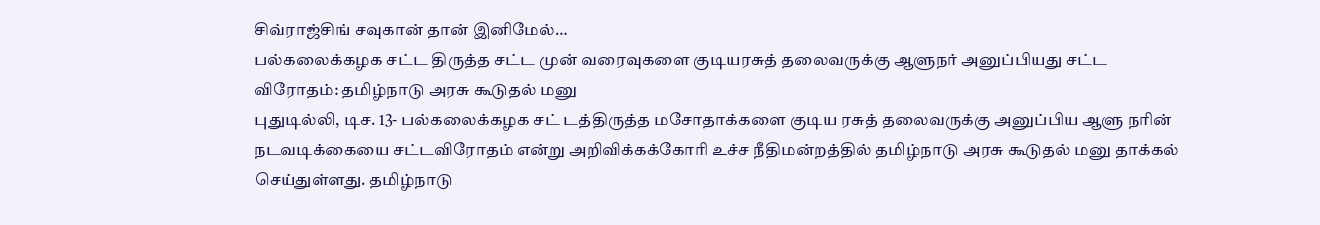சிவ்ராஜ்சிங் சவுகான் தான் இனிமேல்…
பல்கலைக்கழக சட்ட திருத்த சட்ட முன் வரைவுகளை குடியரசுத் தலைவருக்கு ஆளுநர் அனுப்பியது சட்ட விரோதம்: தமிழ்நாடு அரசு கூடுதல் மனு
புதுடில்லி, டிச. 13- பல்கலைக்கழக சட் டத்திருத்த மசோதாக்களை குடிய ரசுத் தலைவருக்கு அனுப்பிய ஆளு நரின் நடவடிக்கையை சட்டவிரோதம் என்று அறிவிக்கக்கோரி உச்ச நீதிமன்றத்தில் தமிழ்நாடு அரசு கூடுதல் மனு தாக்கல் செய்துள்ளது. தமிழ்நாடு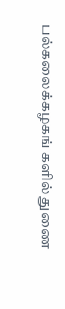பல்கலைக்கழகங் களில் துணை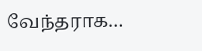வேந்தராக…